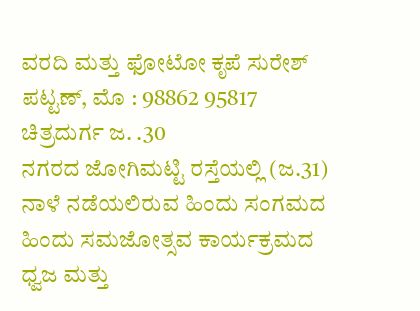ವರದಿ ಮತ್ತು ಫೋಟೋ ಕೃಪೆ ಸುರೇಶ್ ಪಟ್ಟಣ್, ಮೊ : 98862 95817
ಚಿತ್ರದುರ್ಗ ಜ. .30
ನಗರದ ಜೋಗಿಮಟ್ಟಿ ರಸ್ತೆಯಲ್ಲಿ (ಜ.31) ನಾಳೆ ನಡೆಯಲಿರುವ ಹಿಂದು ಸಂಗಮದ ಹಿಂದು ಸಮಜೋತ್ಸವ ಕಾರ್ಯಕ್ರಮದ ಧ್ವಜ ಮತ್ತು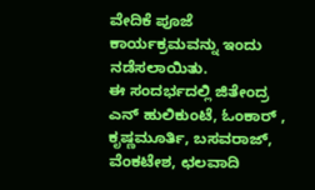ವೇದಿಕೆ ಪೂಜೆ ಕಾರ್ಯಕ್ರಮವನ್ನು ಇಂದು ನಡೆಸಲಾಯಿತು.
ಈ ಸಂದರ್ಭದಲ್ಲಿ ಜಿತೇಂದ್ರ ಎನ್ ಹುಲಿಕುಂಟೆ, ಓಂಕಾರ್ , ಕೃಷ್ಣಮೂರ್ತಿ, ಬಸವರಾಜ್, ವೆಂಕಟೇಶ, ಛಲವಾದಿ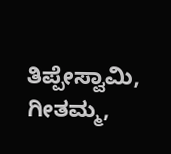ತಿಪ್ಪೇಸ್ವಾಮಿ, ಗೀತಮ್ಮ,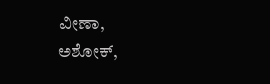ವೀಣಾ, ಅಶೋಕ್,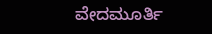ವೇದಮೂರ್ತಿ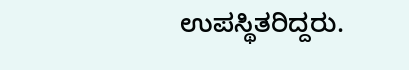ಉಪಸ್ಥಿತರಿದ್ದರು.